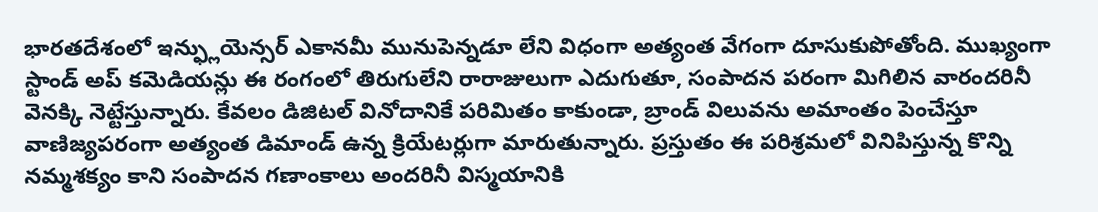భారతదేశంలో ఇన్ఫ్లుయెన్సర్ ఎకానమీ మునుపెన్నడూ లేని విధంగా అత్యంత వేగంగా దూసుకుపోతోంది. ముఖ్యంగా స్టాండ్ అప్ కమెడియన్లు ఈ రంగంలో తిరుగులేని రారాజులుగా ఎదుగుతూ, సంపాదన పరంగా మిగిలిన వారందరినీ వెనక్కి నెట్టేస్తున్నారు. కేవలం డిజిటల్ వినోదానికే పరిమితం కాకుండా, బ్రాండ్ విలువను అమాంతం పెంచేస్తూ వాణిజ్యపరంగా అత్యంత డిమాండ్ ఉన్న క్రియేటర్లుగా మారుతున్నారు. ప్రస్తుతం ఈ పరిశ్రమలో వినిపిస్తున్న కొన్ని నమ్మశక్యం కాని సంపాదన గణాంకాలు అందరినీ విస్మయానికి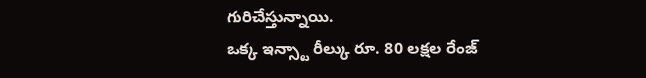గురిచేస్తున్నాయి.
ఒక్క ఇన్స్టా రీల్కు రూ. 80 లక్షల రేంజ్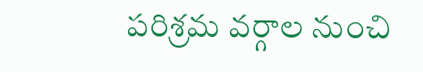పరిశ్రమ వర్గాల నుంచి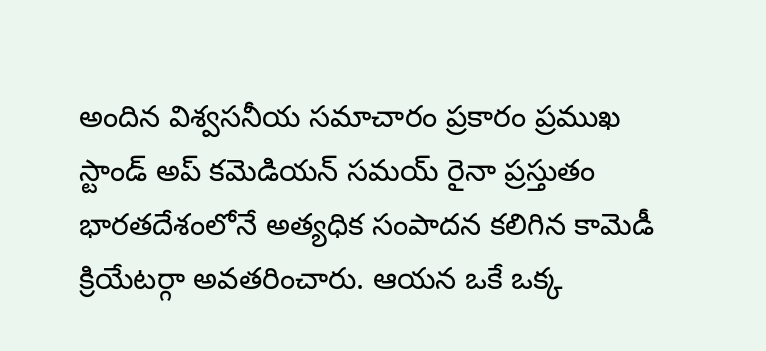అందిన విశ్వసనీయ సమాచారం ప్రకారం ప్రముఖ స్టాండ్ అప్ కమెడియన్ సమయ్ రైనా ప్రస్తుతం భారతదేశంలోనే అత్యధిక సంపాదన కలిగిన కామెడీ క్రియేటర్గా అవతరించారు. ఆయన ఒకే ఒక్క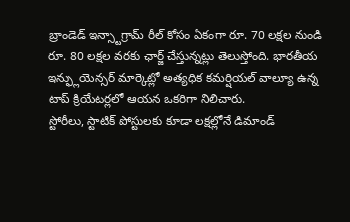బ్రాండెడ్ ఇన్స్టాగ్రామ్ రీల్ కోసం ఏకంగా రూ. 70 లక్షల నుండి రూ. 80 లక్షల వరకు ఛార్జ్ చేస్తున్నట్లు తెలుస్తోంది. భారతీయ ఇన్ఫ్లుయెన్సర్ మార్కెట్లో అత్యధిక కమర్షియల్ వాల్యూ ఉన్న టాప్ క్రియేటర్లలో ఆయన ఒకరిగా నిలిచారు.
స్టోరీలు, స్టాటిక్ పోస్టులకు కూడా లక్షల్లోనే డిమాండ్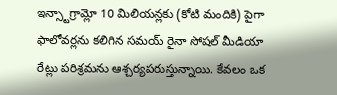ఇన్స్టాగ్రామ్లో 10 మిలియన్లకు (కోటి మందికి) పైగా ఫాలోవర్లను కలిగిన సమయ్ రైనా సోషల్ మీడియా రేట్లు పరిశ్రమను ఆశ్చర్యపరుస్తున్నాయి. కేవలం ఒక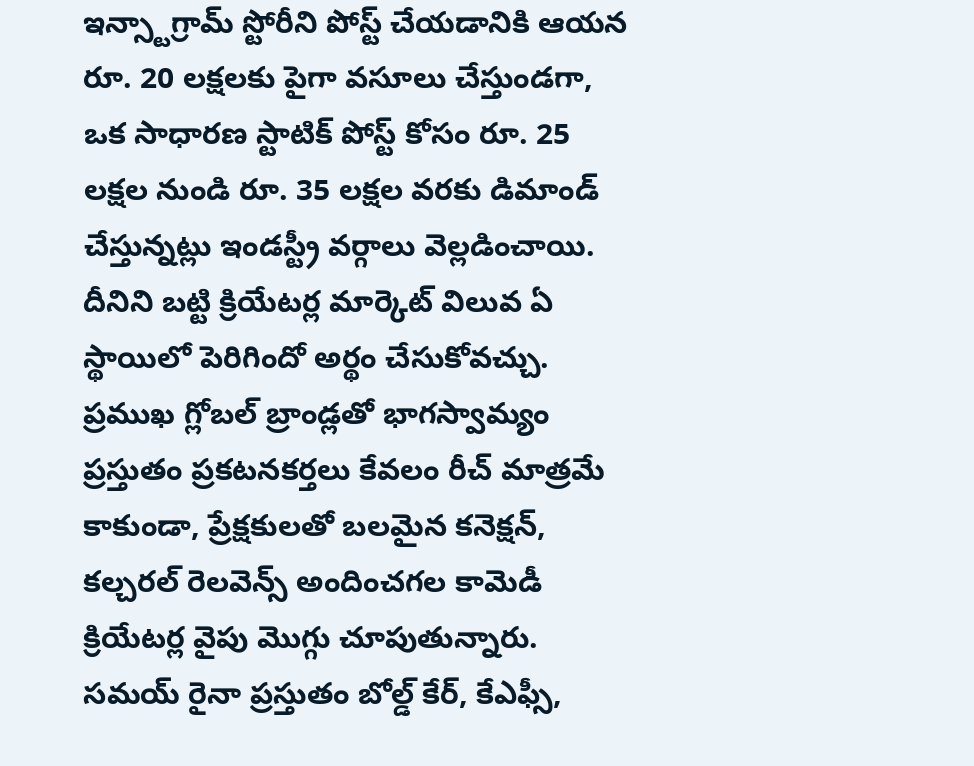ఇన్స్టాగ్రామ్ స్టోరీని పోస్ట్ చేయడానికి ఆయన రూ. 20 లక్షలకు పైగా వసూలు చేస్తుండగా, ఒక సాధారణ స్టాటిక్ పోస్ట్ కోసం రూ. 25 లక్షల నుండి రూ. 35 లక్షల వరకు డిమాండ్ చేస్తున్నట్లు ఇండస్ట్రీ వర్గాలు వెల్లడించాయి. దీనిని బట్టి క్రియేటర్ల మార్కెట్ విలువ ఏ స్థాయిలో పెరిగిందో అర్థం చేసుకోవచ్చు.
ప్రముఖ గ్లోబల్ బ్రాండ్లతో భాగస్వామ్యం
ప్రస్తుతం ప్రకటనకర్తలు కేవలం రీచ్ మాత్రమే కాకుండా, ప్రేక్షకులతో బలమైన కనెక్షన్, కల్చరల్ రెలవెన్స్ అందించగల కామెడీ క్రియేటర్ల వైపు మొగ్గు చూపుతున్నారు. సమయ్ రైనా ప్రస్తుతం బోల్డ్ కేర్, కేఎఫ్సీ,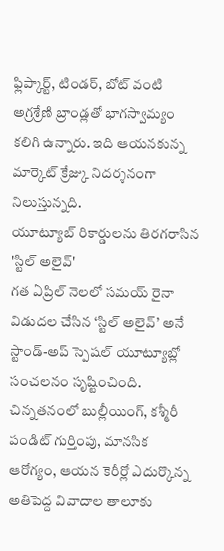ఫ్లిప్కార్ట్, టిండర్, బోట్ వంటి అగ్రశ్రేణి బ్రాండ్లతో భాగస్వామ్యం కలిగి ఉన్నారు. ఇది ఆయనకున్న మార్కెట్ క్రేజ్కు నిదర్శనంగా నిలుస్తున్నది.
యూట్యూబ్ రికార్డులను తిరగరాసిన 'స్టిల్ అలైవ్'
గత ఏప్రిల్ నెలలో సమయ్ రైనా విడుదల చేసిన ‘స్టిల్ అలైవ్’ అనే స్టాండ్-అప్ స్పెషల్ యూట్యూబ్లో సంచలనం సృష్టించింది. చిన్నతనంలో బుల్లీయింగ్, కశ్మీరీ పండిట్ గుర్తింపు, మానసిక ఆరోగ్యం, ఆయన కెరీర్లో ఎదుర్కొన్న అతిపెద్ద వివాదాల తాలూకు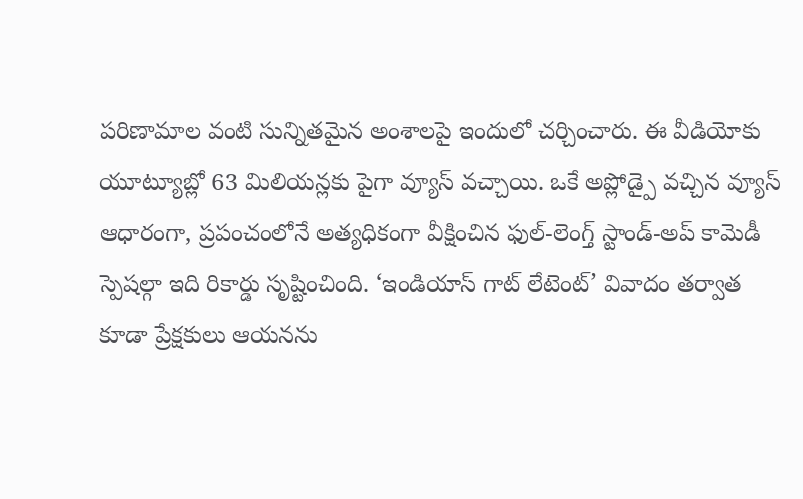పరిణామాల వంటి సున్నితమైన అంశాలపై ఇందులో చర్చించారు. ఈ వీడియోకు యూట్యూబ్లో 63 మిలియన్లకు పైగా వ్యూస్ వచ్చాయి. ఒకే అప్లోడ్పై వచ్చిన వ్యూస్ ఆధారంగా, ప్రపంచంలోనే అత్యధికంగా వీక్షించిన ఫుల్-లెంగ్త్ స్టాండ్-అప్ కామెడీ స్పెషల్గా ఇది రికార్డు సృష్టించింది. ‘ఇండియాస్ గాట్ లేటెంట్’ వివాదం తర్వాత కూడా ప్రేక్షకులు ఆయనను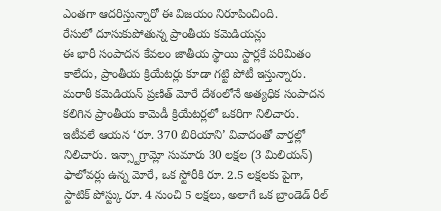ఎంతగా ఆదరిస్తున్నారో ఈ విజయం నిరూపించింది.
రేసులో దూసుకుపోతున్న ప్రాంతీయ కమెడియన్లు
ఈ భారీ సంపాదన కేవలం జాతీయ స్థాయి స్టార్లకే పరిమితం కాలేదు, ప్రాంతీయ క్రియేటర్లు కూడా గట్టి పోటీ ఇస్తున్నారు. మరాఠీ కమెడియన్ ప్రణిత్ మోరే దేశంలోనే అత్యధిక సంపాదన కలిగిన ప్రాంతీయ కామెడీ క్రియేటర్లలో ఒకరిగా నిలిచారు. ఇటీవలే ఆయన ‘రూ. 370 బిరియాని’ వివాదంతో వార్తల్లో నిలిచారు. ఇన్స్టాగ్రామ్లో సుమారు 30 లక్షల (3 మిలియన్) ఫాలోవర్లు ఉన్న మోరే, ఒక స్టోరీకి రూ. 2.5 లక్షలకు పైగా, స్టాటిక్ పోస్ట్కు రూ. 4 నుంచి 5 లక్షలు, అలాగే ఒక బ్రాండెడ్ రీల్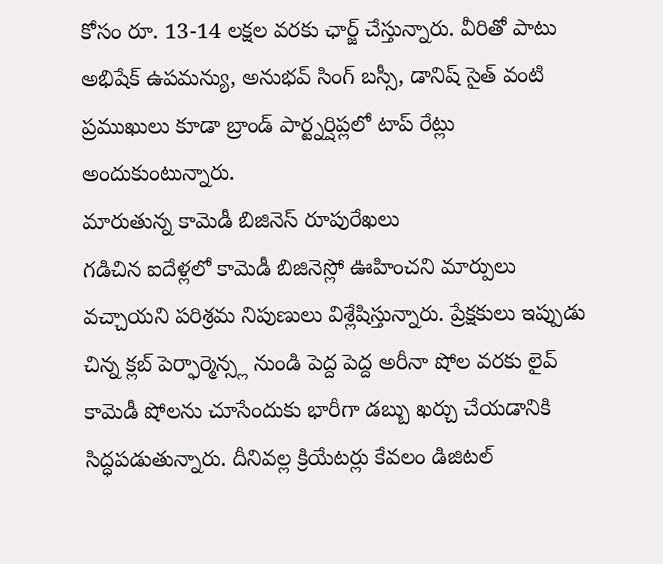కోసం రూ. 13-14 లక్షల వరకు ఛార్జ్ చేస్తున్నారు. వీరితో పాటు అభిషేక్ ఉపమన్యు, అనుభవ్ సింగ్ బస్సీ, డానిష్ సైత్ వంటి ప్రముఖులు కూడా బ్రాండ్ పార్ట్నర్షిప్లలో టాప్ రేట్లు అందుకుంటున్నారు.
మారుతున్న కామెడీ బిజినెస్ రూపురేఖలు
గడిచిన ఐదేళ్లలో కామెడీ బిజినెస్లో ఊహించని మార్పులు వచ్చాయని పరిశ్రమ నిపుణులు విశ్లేషిస్తున్నారు. ప్రేక్షకులు ఇప్పుడు చిన్న క్లబ్ పెర్ఫార్మెన్స్ల నుండి పెద్ద పెద్ద అరీనా షోల వరకు లైవ్ కామెడీ షోలను చూసేందుకు భారీగా డబ్బు ఖర్చు చేయడానికి సిద్ధపడుతున్నారు. దీనివల్ల క్రియేటర్లు కేవలం డిజిటల్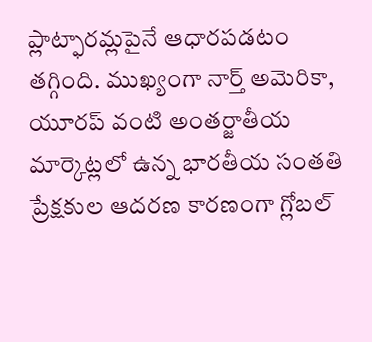ప్లాట్ఫారమ్లపైనే ఆధారపడటం తగ్గింది. ముఖ్యంగా నార్త్ అమెరికా, యూరప్ వంటి అంతర్జాతీయ మార్కెట్లలో ఉన్న భారతీయ సంతతి ప్రేక్షకుల ఆదరణ కారణంగా గ్లోబల్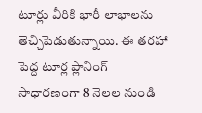టూర్లు వీరికి భారీ లాభాలను తెచ్చిపెడుతున్నాయి. ఈ తరహా పెద్ద టూర్ల ప్లానింగ్ సాధారణంగా 8 నెలల నుండి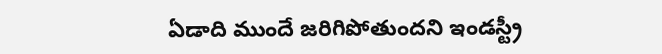ఏడాది ముందే జరిగిపోతుందని ఇండస్ట్రీ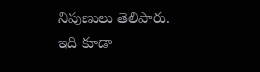నిపుణులు తెలిపారు.
ఇది కూడా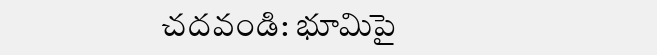చదవండి: భూమిపై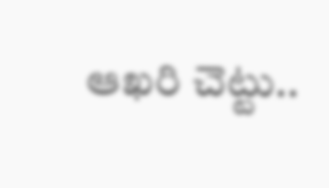ఆఖరి చెట్టు..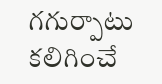గగుర్పాటు కలిగించే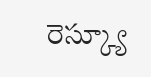రెస్క్యూ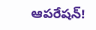ఆపరేషన్!